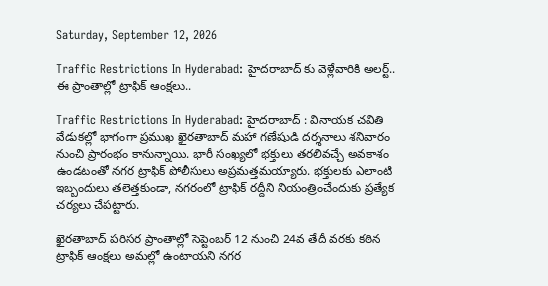Saturday, September 12, 2026

Traffic Restrictions In Hyderabad: హైదరాబాద్ కు వెళ్లేవారికి అలర్ట్.. ఈ ప్రాంతాల్లో ట్రాఫిక్ ఆంక్షలు..

Traffic Restrictions In Hyderabad: హైదరాబాద్ : వినాయక చవితి వేడుకల్లో భాగంగా ప్రముఖ ఖైరతాబాద్ మహా గణేషుడి దర్శనాలు శనివారం నుంచి ప్రారంభం కానున్నాయి. భారీ సంఖ్యలో భక్తులు తరలివచ్చే అవకాశం ఉండటంతో నగర ట్రాఫిక్ పోలీసులు అప్రమత్తమయ్యారు. భక్తులకు ఎలాంటి ఇబ్బందులు తలెత్తకుండా, నగరంలో ట్రాఫిక్‌ రద్దీని నియంత్రించేందుకు ప్రత్యేక చర్యలు చేపట్టారు.

ఖైరతాబాద్ పరిసర ప్రాంతాల్లో సెప్టెంబర్ 12 నుంచి 24వ తేదీ వరకు కఠిన ట్రాఫిక్ ఆంక్షలు అమల్లో ఉంటాయని నగర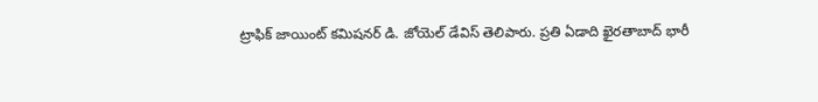ట్రాఫిక్ జాయింట్ కమిషనర్ డి. జోయెల్ డేవిస్ తెలిపారు. ప్రతి ఏడాది ఖైరతాబాద్ భారీ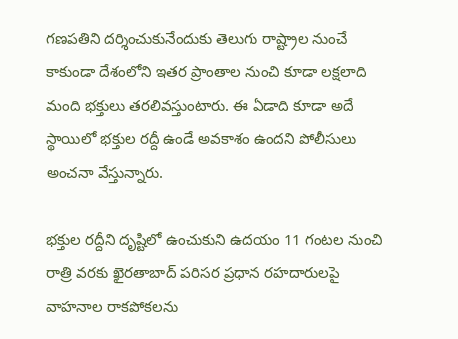గణపతిని దర్శించుకునేందుకు తెలుగు రాష్ట్రాల నుంచే కాకుండా దేశంలోని ఇతర ప్రాంతాల నుంచి కూడా లక్షలాది మంది భక్తులు తరలివస్తుంటారు. ఈ ఏడాది కూడా అదే స్థాయిలో భక్తుల రద్దీ ఉండే అవకాశం ఉందని పోలీసులు అంచనా వేస్తున్నారు.

భక్తుల రద్దీని దృష్టిలో ఉంచుకుని ఉదయం 11 గంటల నుంచి రాత్రి వరకు ఖైరతాబాద్ పరిసర ప్రధాన రహదారులపై వాహనాల రాకపోకలను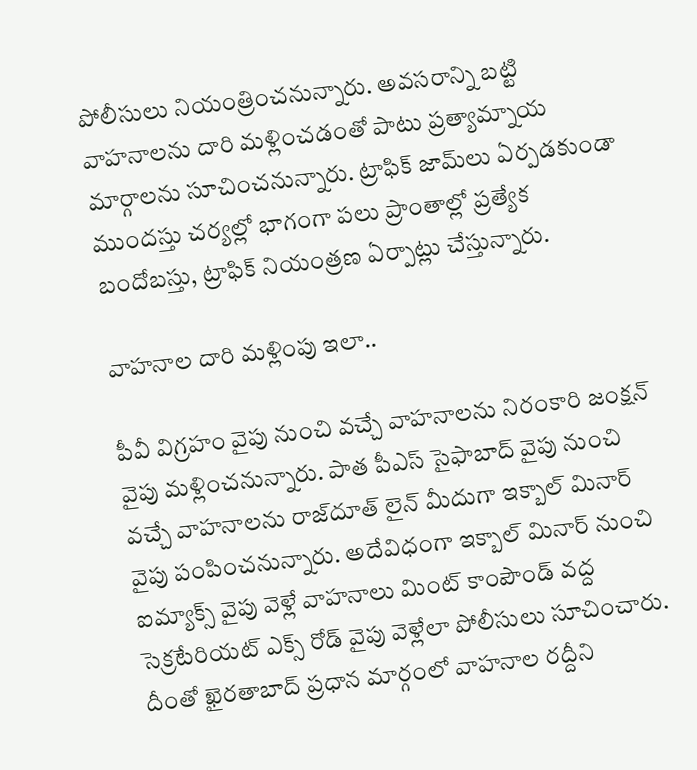పోలీసులు నియంత్రించనున్నారు. అవసరాన్ని బట్టి వాహనాలను దారి మళ్లించడంతో పాటు ప్రత్యామ్నాయ మార్గాలను సూచించనున్నారు. ట్రాఫిక్‌ జామ్‌లు ఏర్పడకుండా ముందస్తు చర్యల్లో భాగంగా పలు ప్రాంతాల్లో ప్రత్యేక బందోబస్తు, ట్రాఫిక్ నియంత్రణ ఏర్పాట్లు చేస్తున్నారు.

వాహనాల దారి మళ్లింపు ఇలా..

పీవీ విగ్రహం వైపు నుంచి వచ్చే వాహనాలను నిరంకారి జంక్షన్ వైపు మళ్లించనున్నారు. పాత పీఎస్ సైఫాబాద్ వైపు నుంచి వచ్చే వాహనాలను రాజ్‌దూత్ లైన్ మీదుగా ఇక్బాల్ మినార్ వైపు పంపించనున్నారు. అదేవిధంగా ఇక్బాల్ మినార్ నుంచి ఐమ్యాక్స్ వైపు వెళ్లే వాహనాలు మింట్ కాంపౌండ్ వద్ద సెక్రటేరియట్ ఎక్స్ రోడ్ వైపు వెళ్లేలా పోలీసులు సూచించారు. దీంతో ఖైరతాబాద్ ప్రధాన మార్గంలో వాహనాల రద్దీని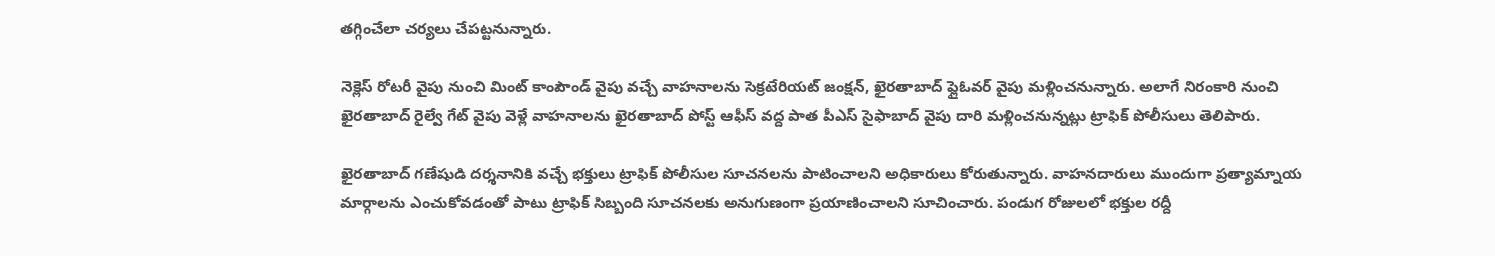తగ్గించేలా చర్యలు చేపట్టనున్నారు.

నెక్లెస్ రోటరీ వైపు నుంచి మింట్ కాంపౌండ్ వైపు వచ్చే వాహనాలను సెక్రటేరియట్ జంక్షన్, ఖైరతాబాద్ ఫ్లైఓవర్ వైపు మళ్లించనున్నారు. అలాగే నిరంకారి నుంచి ఖైరతాబాద్ రైల్వే గేట్ వైపు వెళ్లే వాహనాలను ఖైరతాబాద్ పోస్ట్ ఆఫీస్ వద్ద పాత పీఎస్ సైఫాబాద్ వైపు దారి మళ్లించనున్నట్లు ట్రాఫిక్ పోలీసులు తెలిపారు.

ఖైరతాబాద్ గణేషుడి దర్శనానికి వచ్చే భక్తులు ట్రాఫిక్ పోలీసుల సూచనలను పాటించాలని అధికారులు కోరుతున్నారు. వాహనదారులు ముందుగా ప్రత్యామ్నాయ మార్గాలను ఎంచుకోవడంతో పాటు ట్రాఫిక్ సిబ్బంది సూచనలకు అనుగుణంగా ప్రయాణించాలని సూచించారు. పండుగ రోజులలో భక్తుల రద్దీ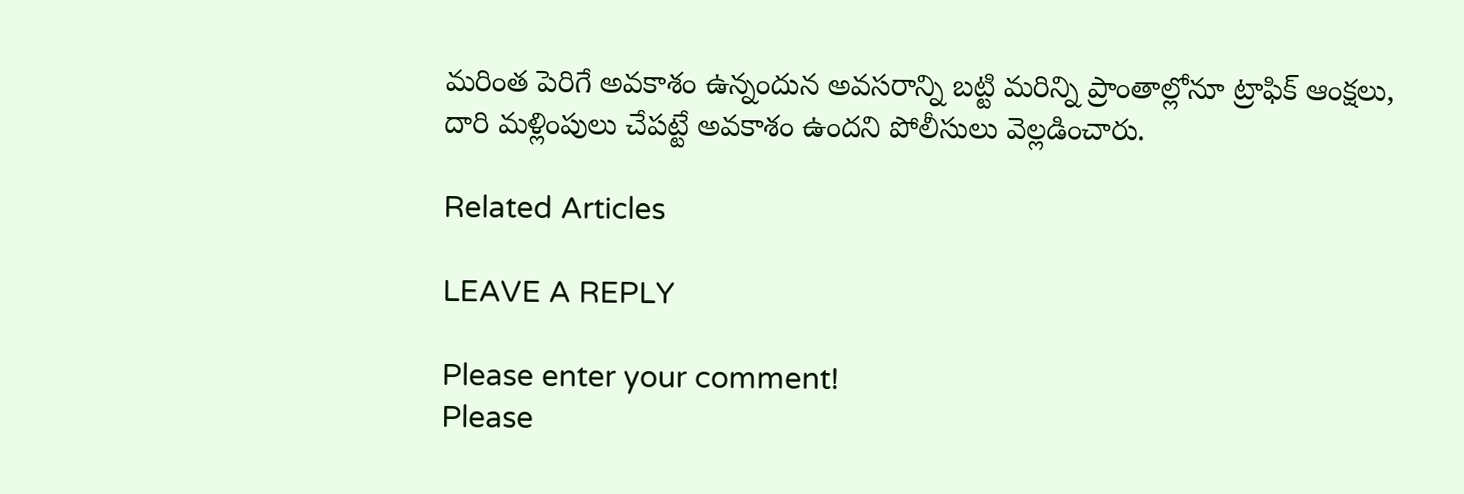మరింత పెరిగే అవకాశం ఉన్నందున అవసరాన్ని బట్టి మరిన్ని ప్రాంతాల్లోనూ ట్రాఫిక్ ఆంక్షలు, దారి మళ్లింపులు చేపట్టే అవకాశం ఉందని పోలీసులు వెల్లడించారు.

Related Articles

LEAVE A REPLY

Please enter your comment!
Please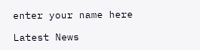enter your name here

Latest News